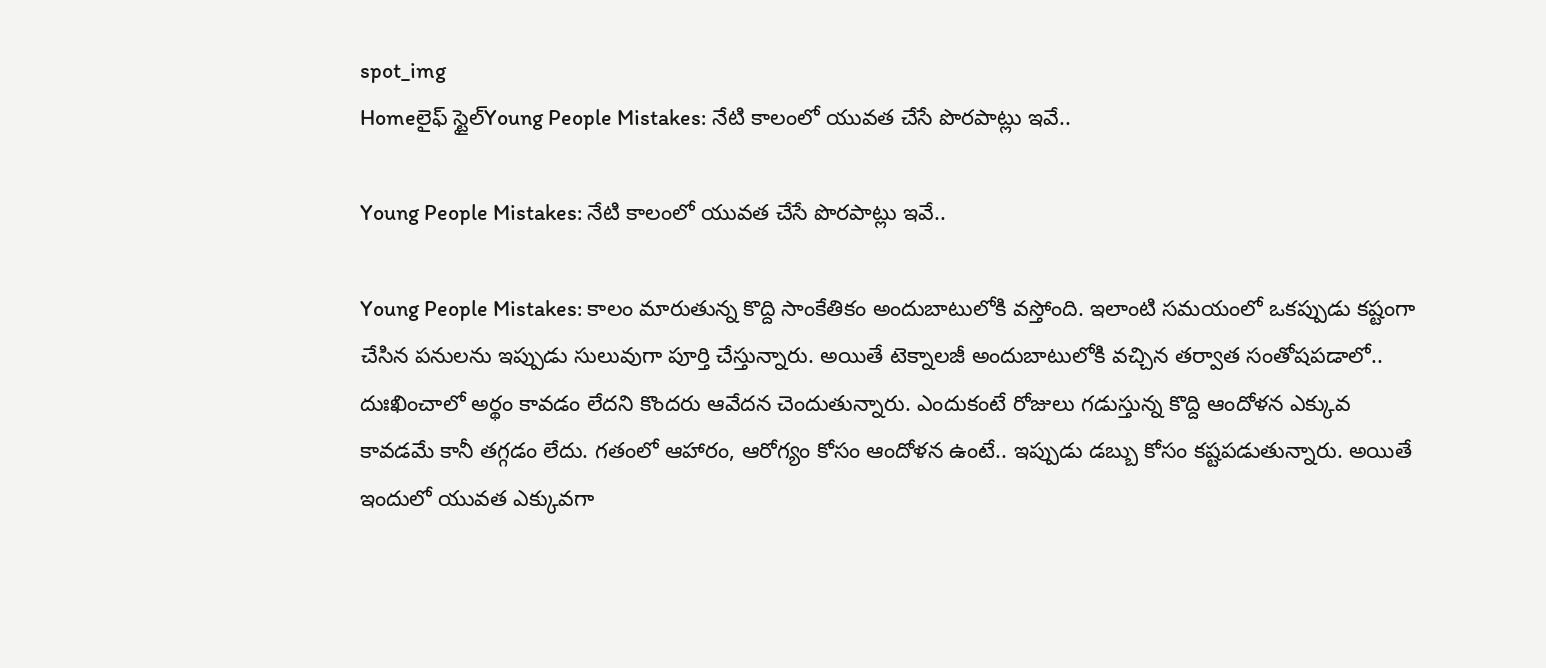spot_img
Homeలైఫ్ స్టైల్Young People Mistakes: నేటి కాలంలో యువత చేసే పొరపాట్లు ఇవే..

Young People Mistakes: నేటి కాలంలో యువత చేసే పొరపాట్లు ఇవే..

Young People Mistakes: కాలం మారుతున్న కొద్ది సాంకేతికం అందుబాటులోకి వస్తోంది. ఇలాంటి సమయంలో ఒకప్పుడు కష్టంగా చేసిన పనులను ఇప్పుడు సులువుగా పూర్తి చేస్తున్నారు. అయితే టెక్నాలజీ అందుబాటులోకి వచ్చిన తర్వాత సంతోషపడాలో.. దుఃఖించాలో అర్థం కావడం లేదని కొందరు ఆవేదన చెందుతున్నారు. ఎందుకంటే రోజులు గడుస్తున్న కొద్ది ఆందోళన ఎక్కువ కావడమే కానీ తగ్గడం లేదు. గతంలో ఆహారం, ఆరోగ్యం కోసం ఆందోళన ఉంటే.. ఇప్పుడు డబ్బు కోసం కష్టపడుతున్నారు. అయితే ఇందులో యువత ఎక్కువగా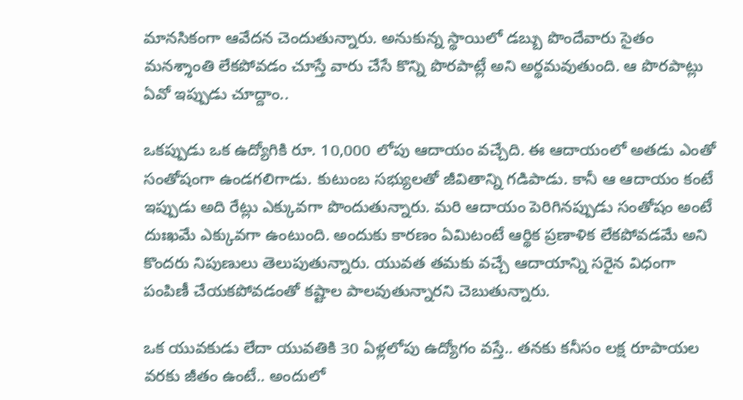మానసికంగా ఆవేదన చెందుతున్నారు. అనుకున్న స్థాయిలో డబ్బు పొందేవారు సైతం మనశ్శాంతి లేకపోవడం చూస్తే వారు చేసే కొన్ని పొరపాట్లే అని అర్థమవుతుంది. ఆ పొరపాట్లు ఏవో ఇప్పుడు చూద్దాం..

ఒకప్పుడు ఒక ఉద్యోగికి రూ. 10,000 లోపు ఆదాయం వచ్చేది. ఈ ఆదాయంలో అతడు ఎంతో సంతోషంగా ఉండగలిగాడు. కుటుంబ సభ్యులతో జీవితాన్ని గడిపాడు. కానీ ఆ ఆదాయం కంటే ఇప్పుడు అది రేట్లు ఎక్కువగా పొందుతున్నారు. మరి ఆదాయం పెరిగినప్పుడు సంతోషం అంటే దుఃఖమే ఎక్కువగా ఉంటుంది. అందుకు కారణం ఏమిటంటే ఆర్థిక ప్రణాళిక లేకపోవడమే అని కొందరు నిపుణులు తెలుపుతున్నారు. యువత తమకు వచ్చే ఆదాయాన్ని సరైన విధంగా పంపిణీ చేయకపోవడంతో కష్టాల పాలవుతున్నారని చెబుతున్నారు.

ఒక యువకుడు లేదా యువతికి 30 ఏళ్లలోపు ఉద్యోగం వస్తే.. తనకు కనీసం లక్ష రూపాయల వరకు జీతం ఉంటే.. అందులో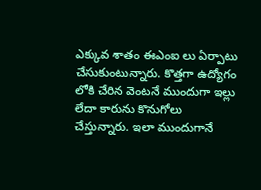ఎక్కువ శాతం ఈఎంఐ లు ఏర్పాటు చేసుకుంటున్నారు. కొత్తగా ఉద్యోగం లోకి చేరిన వెంటనే ముందుగా ఇల్లు లేదా కారును కొనుగోలు చేస్తున్నారు. ఇలా ముందుగానే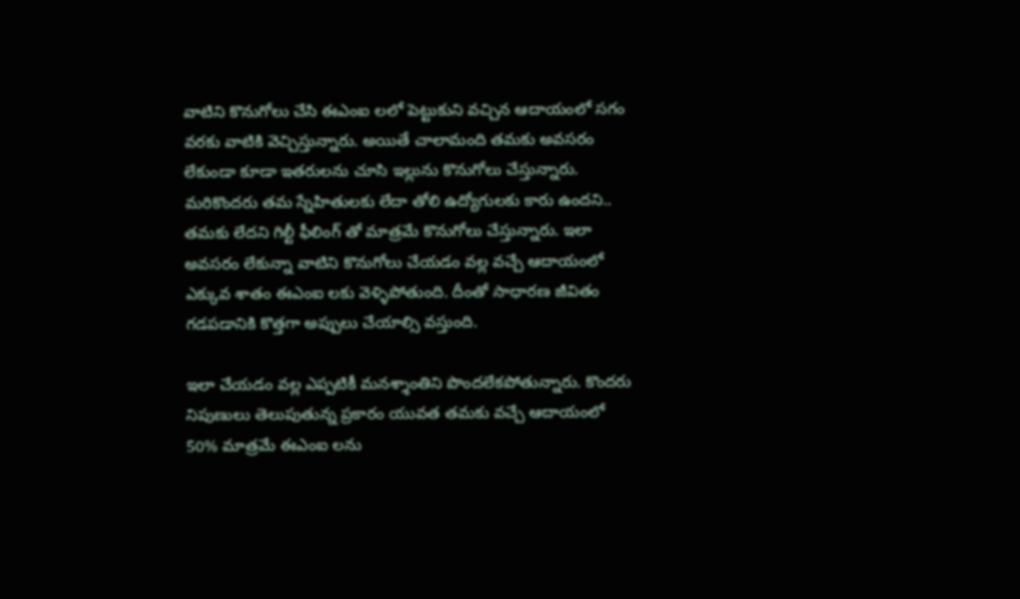వాటిని కొనుగోలు చేసి ఈఎంఐ లలో పెట్టుకుని వచ్చిన ఆదాయంలో సగం వరకు వాటికి వెచ్చిస్తున్నారు. అయితే చాలామంది తమకు అవసరం లేకుండా కూడా ఇతరులను చూసి ఇల్లును కొనుగోలు చేస్తున్నారు. మరికొందరు తమ స్నేహితులకు లేదా తోలి ఉద్యోగులకు కారు ఉందని.. తమకు లేదని గిల్టీ ఫీలింగ్ తో మాత్రమే కొనుగోలు చేస్తున్నారు. ఇలా అవసరం లేకున్నా వాటిని కొనుగోలు చేయడం వల్ల వచ్చే ఆదాయంలో ఎక్కువ శాతం ఈఎంఐ లకు వెళ్ళిపోతుంది. దీంతో సాధారణ జీవితం గడపడానికి కొత్తగా అప్పులు చేయాల్సి వస్తుంది.

ఇలా చేయడం వల్ల ఎప్పటికీ మనశ్శాంతిని పొందలేకపోతున్నారు. కొందరు నిపుణులు తెలుపుతున్న ప్రకారం యువత తమకు వచ్చే ఆదాయంలో 50% మాత్రమే ఈఎంఐ లను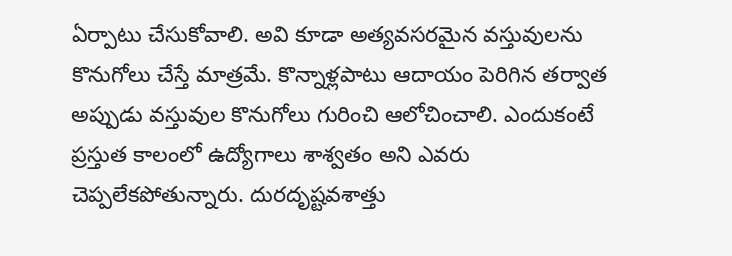ఏర్పాటు చేసుకోవాలి. అవి కూడా అత్యవసరమైన వస్తువులను కొనుగోలు చేస్తే మాత్రమే. కొన్నాళ్లపాటు ఆదాయం పెరిగిన తర్వాత అప్పుడు వస్తువుల కొనుగోలు గురించి ఆలోచించాలి. ఎందుకంటే ప్రస్తుత కాలంలో ఉద్యోగాలు శాశ్వతం అని ఎవరు చెప్పలేకపోతున్నారు. దురదృష్టవశాత్తు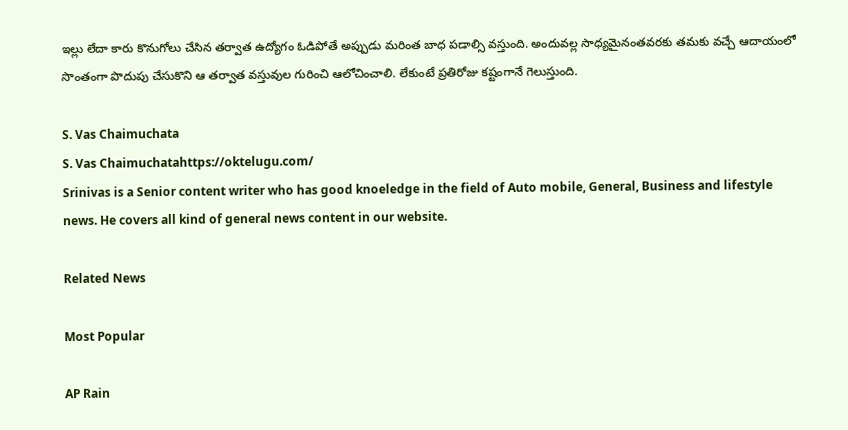ఇల్లు లేదా కారు కొనుగోలు చేసిన తర్వాత ఉద్యోగం ఓడిపోతే అప్పుడు మరింత బాధ పడాల్సి వస్తుంది. అందువల్ల సాధ్యమైనంతవరకు తమకు వచ్చే ఆదాయంలో సొంతంగా పొదుపు చేసుకొని ఆ తర్వాత వస్తువుల గురించి ఆలోచించాలి. లేకుంటే ప్రతిరోజు కష్టంగానే గెలుస్తుంది.

S. Vas Chaimuchata
S. Vas Chaimuchatahttps://oktelugu.com/
Srinivas is a Senior content writer who has good knoeledge in the field of Auto mobile, General, Business and lifestyle news. He covers all kind of general news content in our website.

Related News

Most Popular

AP Rain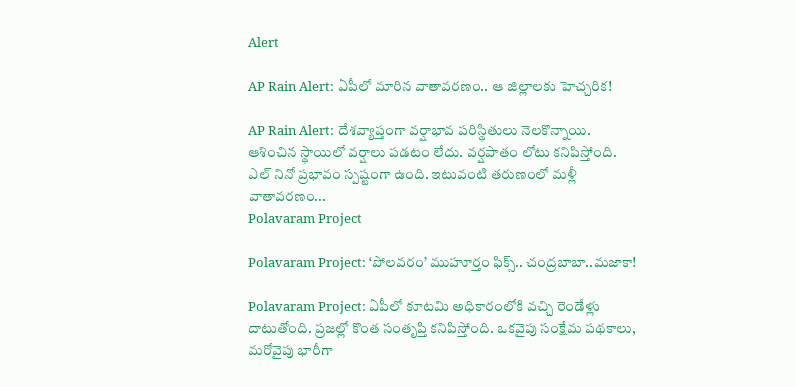Alert

AP Rain Alert: ఏపీలో మారిన వాతావరణం.. ఆ జిల్లాలకు హెచ్చరిక!

AP Rain Alert: దేశవ్యాప్తంగా వర్షాభావ పరిస్థితులు నెలకొన్నాయి. ఆశించిన స్థాయిలో వర్షాలు పడటం లేదు. వర్షపాతం లోటు కనిపిస్తోంది. ఎల్ నినో ప్రభావం స్పష్టంగా ఉంది. ఇటువంటి తరుణంలో మళ్లీ వాతావరణం...
Polavaram Project

Polavaram Project: ‘పోలవరం’ ముహూర్తం ఫిక్స్.. చంద్రబాబా..మజాకా!

Polavaram Project: ఏపీలో కూటమి అధికారంలోకి వచ్చి రెండేళ్లు దాటుతోంది. ప్రజల్లో కొంత సంతృప్తి కనిపిస్తోంది. ఒకవైపు సంక్షేమ పథకాలు, మరోవైపు భారీగా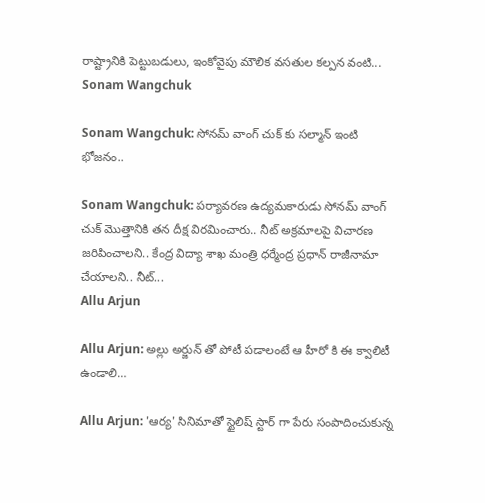రాష్ట్రానికి పెట్టుబడులు, ఇంకోవైపు మౌలిక వసతుల కల్పన వంటి...
Sonam Wangchuk

Sonam Wangchuk: సోనమ్ వాంగ్ చుక్ కు సల్మాన్ ఇంటి భోజనం..

Sonam Wangchuk: పర్యావరణ ఉద్యమకారుడు సోనమ్ వాంగ్ చుక్ మొత్తానికి తన దీక్ష విరమించారు.. నీట్ అక్రమాలపై విచారణ జరిపించాలని.. కేంద్ర విద్యా శాఖ మంత్రి ధర్మేంద్ర ప్రధాన్ రాజీనామా చేయాలని.. నీట్...
Allu Arjun

Allu Arjun: అల్లు అర్జున్ తో పోటీ పడాలంటే ఆ హీరో కి ఈ క్వాలిటీ ఉండాలి…

Allu Arjun: 'ఆర్య' సినిమాతో స్టైలిష్ స్టార్ గా పేరు సంపాదించుకున్న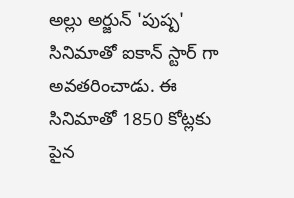అల్లు అర్జున్ 'పుష్ప' సినిమాతో ఐకాన్ స్టార్ గా అవతరించాడు. ఈ సినిమాతో 1850 కోట్లకు పైన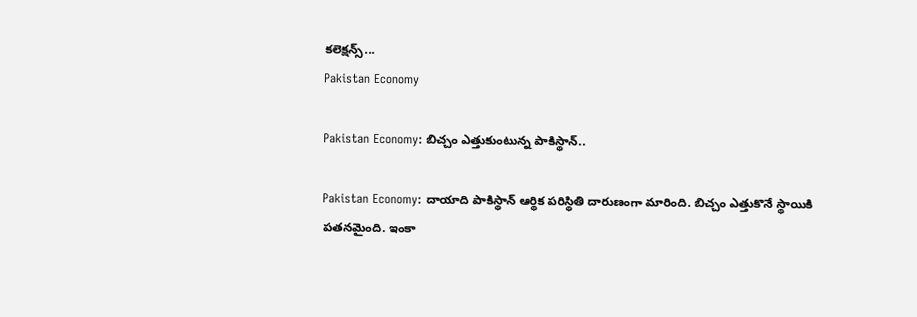కలెక్షన్స్...
Pakistan Economy

Pakistan Economy: బిచ్చం ఎత్తుకుంటున్న పాకిస్థాన్..

Pakistan Economy: దాయాది పాకిస్థాన్ ఆర్థిక పరిస్థితి దారుణంగా మారింది. బిచ్చం ఎత్తుకొనే స్థాయికి పతనమైంది. ఇంకా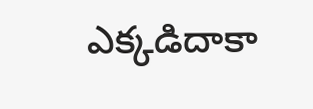ఎక్కడిదాకా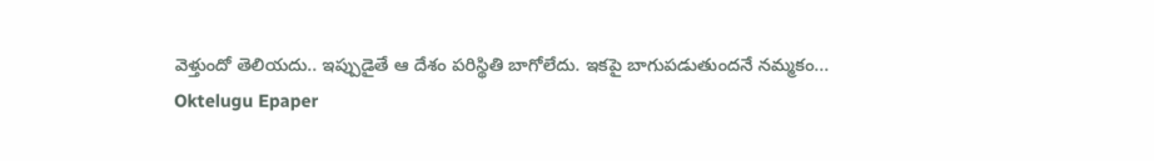వెళ్తుందో తెలియదు.. ఇప్పుడైతే ఆ దేశం పరిస్థితి బాగోలేదు. ఇకపై బాగుపడుతుందనే నమ్మకం...
Oktelugu Epaper